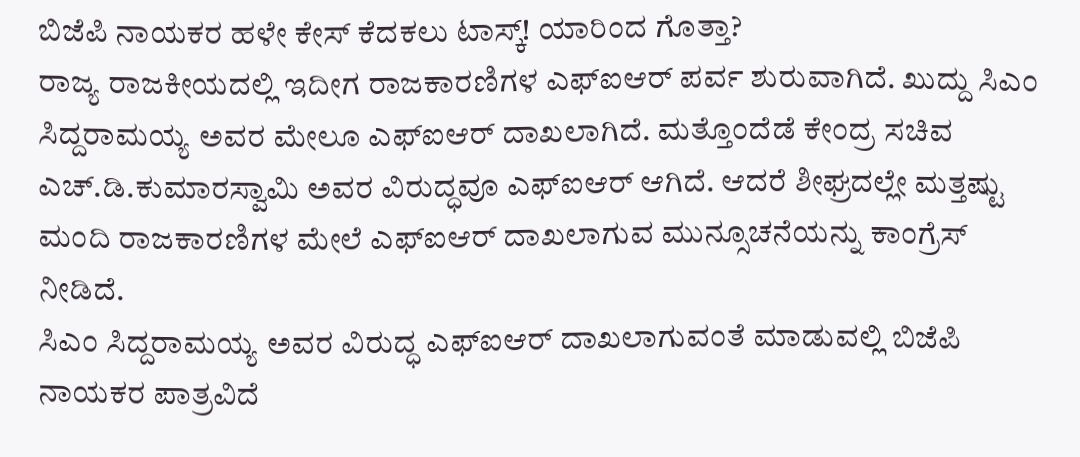ಬಿಜೆಪಿ ನಾಯಕರ ಹಳೇ ಕೇಸ್ ಕೆದಕಲು ಟಾಸ್ಕ್! ಯಾರಿಂದ ಗೊತ್ತಾ?
ರಾಜ್ಯ ರಾಜಕೀಯದಲ್ಲಿ ಇದೀಗ ರಾಜಕಾರಣಿಗಳ ಎಫ್ಐಆರ್ ಪರ್ವ ಶುರುವಾಗಿದೆ. ಖುದ್ದು ಸಿಎಂ ಸಿದ್ದರಾಮಯ್ಯ ಅವರ ಮೇಲೂ ಎಫ್ಐಆರ್ ದಾಖಲಾಗಿದೆ. ಮತ್ತೊಂದೆಡೆ ಕೇಂದ್ರ ಸಚಿವ ಎಚ್.ಡಿ.ಕುಮಾರಸ್ವಾಮಿ ಅವರ ವಿರುದ್ಧವೂ ಎಫ್ಐಆರ್ ಆಗಿದೆ. ಆದರೆ ಶೀಘ್ರದಲ್ಲೇ ಮತ್ತಷ್ಟು ಮಂದಿ ರಾಜಕಾರಣಿಗಳ ಮೇಲೆ ಎಫ್ಐಆರ್ ದಾಖಲಾಗುವ ಮುನ್ಸೂಚನೆಯನ್ನು ಕಾಂಗ್ರೆಸ್ ನೀಡಿದೆ.
ಸಿಎಂ ಸಿದ್ದರಾಮಯ್ಯ ಅವರ ವಿರುದ್ಧ ಎಫ್ಐಆರ್ ದಾಖಲಾಗುವಂತೆ ಮಾಡುವಲ್ಲಿ ಬಿಜೆಪಿ ನಾಯಕರ ಪಾತ್ರವಿದೆ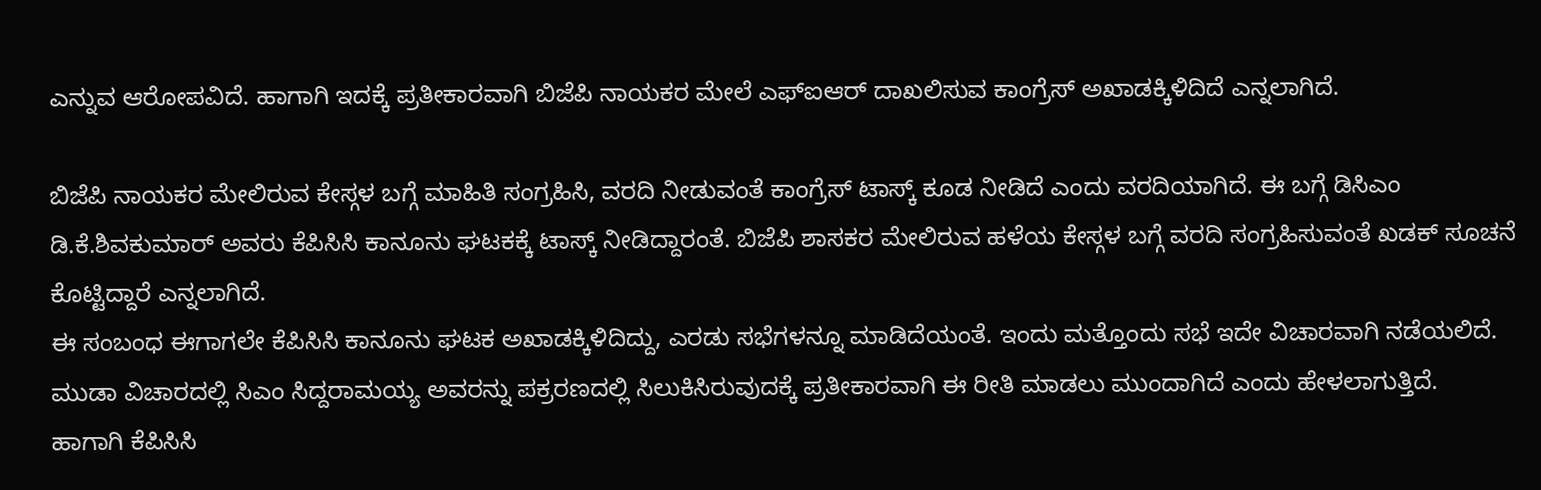ಎನ್ನುವ ಆರೋಪವಿದೆ. ಹಾಗಾಗಿ ಇದಕ್ಕೆ ಪ್ರತೀಕಾರವಾಗಿ ಬಿಜೆಪಿ ನಾಯಕರ ಮೇಲೆ ಎಫ್ಐಆರ್ ದಾಖಲಿಸುವ ಕಾಂಗ್ರೆಸ್ ಅಖಾಡಕ್ಕಿಳಿದಿದೆ ಎನ್ನಲಾಗಿದೆ.

ಬಿಜೆಪಿ ನಾಯಕರ ಮೇಲಿರುವ ಕೇಸ್ಗಳ ಬಗ್ಗೆ ಮಾಹಿತಿ ಸಂಗ್ರಹಿಸಿ, ವರದಿ ನೀಡುವಂತೆ ಕಾಂಗ್ರೆಸ್ ಟಾಸ್ಕ್ ಕೂಡ ನೀಡಿದೆ ಎಂದು ವರದಿಯಾಗಿದೆ. ಈ ಬಗ್ಗೆ ಡಿಸಿಎಂ ಡಿ.ಕೆ.ಶಿವಕುಮಾರ್ ಅವರು ಕೆಪಿಸಿಸಿ ಕಾನೂನು ಘಟಕಕ್ಕೆ ಟಾಸ್ಕ್ ನೀಡಿದ್ದಾರಂತೆ. ಬಿಜೆಪಿ ಶಾಸಕರ ಮೇಲಿರುವ ಹಳೆಯ ಕೇಸ್ಗಳ ಬಗ್ಗೆ ವರದಿ ಸಂಗ್ರಹಿಸುವಂತೆ ಖಡಕ್ ಸೂಚನೆ ಕೊಟ್ಟಿದ್ದಾರೆ ಎನ್ನಲಾಗಿದೆ.
ಈ ಸಂಬಂಧ ಈಗಾಗಲೇ ಕೆಪಿಸಿಸಿ ಕಾನೂನು ಘಟಕ ಅಖಾಡಕ್ಕಿಳಿದಿದ್ದು, ಎರಡು ಸಭೆಗಳನ್ನೂ ಮಾಡಿದೆಯಂತೆ. ಇಂದು ಮತ್ತೊಂದು ಸಭೆ ಇದೇ ವಿಚಾರವಾಗಿ ನಡೆಯಲಿದೆ. ಮುಡಾ ವಿಚಾರದಲ್ಲಿ ಸಿಎಂ ಸಿದ್ದರಾಮಯ್ಯ ಅವರನ್ನು ಪಕ್ರರಣದಲ್ಲಿ ಸಿಲುಕಿಸಿರುವುದಕ್ಕೆ ಪ್ರತೀಕಾರವಾಗಿ ಈ ರೀತಿ ಮಾಡಲು ಮುಂದಾಗಿದೆ ಎಂದು ಹೇಳಲಾಗುತ್ತಿದೆ.
ಹಾಗಾಗಿ ಕೆಪಿಸಿಸಿ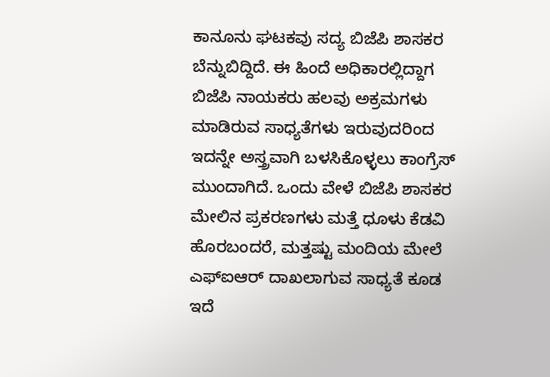ಕಾನೂನು ಘಟಕವು ಸದ್ಯ ಬಿಜೆಪಿ ಶಾಸಕರ ಬೆನ್ನುಬಿದ್ದಿದೆ. ಈ ಹಿಂದೆ ಅಧಿಕಾರಲ್ಲಿದ್ದಾಗ ಬಿಜೆಪಿ ನಾಯಕರು ಹಲವು ಅಕ್ರಮಗಳು ಮಾಡಿರುವ ಸಾಧ್ಯತೆಗಳು ಇರುವುದರಿಂದ ಇದನ್ನೇ ಅಸ್ತ್ರವಾಗಿ ಬಳಸಿಕೊಳ್ಳಲು ಕಾಂಗ್ರೆಸ್ ಮುಂದಾಗಿದೆ. ಒಂದು ವೇಳೆ ಬಿಜೆಪಿ ಶಾಸಕರ ಮೇಲಿನ ಪ್ರಕರಣಗಳು ಮತ್ತೆ ಧೂಳು ಕೆಡವಿ ಹೊರಬಂದರೆ, ಮತ್ತಷ್ಟು ಮಂದಿಯ ಮೇಲೆ ಎಫ್ಐಆರ್ ದಾಖಲಾಗುವ ಸಾಧ್ಯತೆ ಕೂಡ ಇದೆ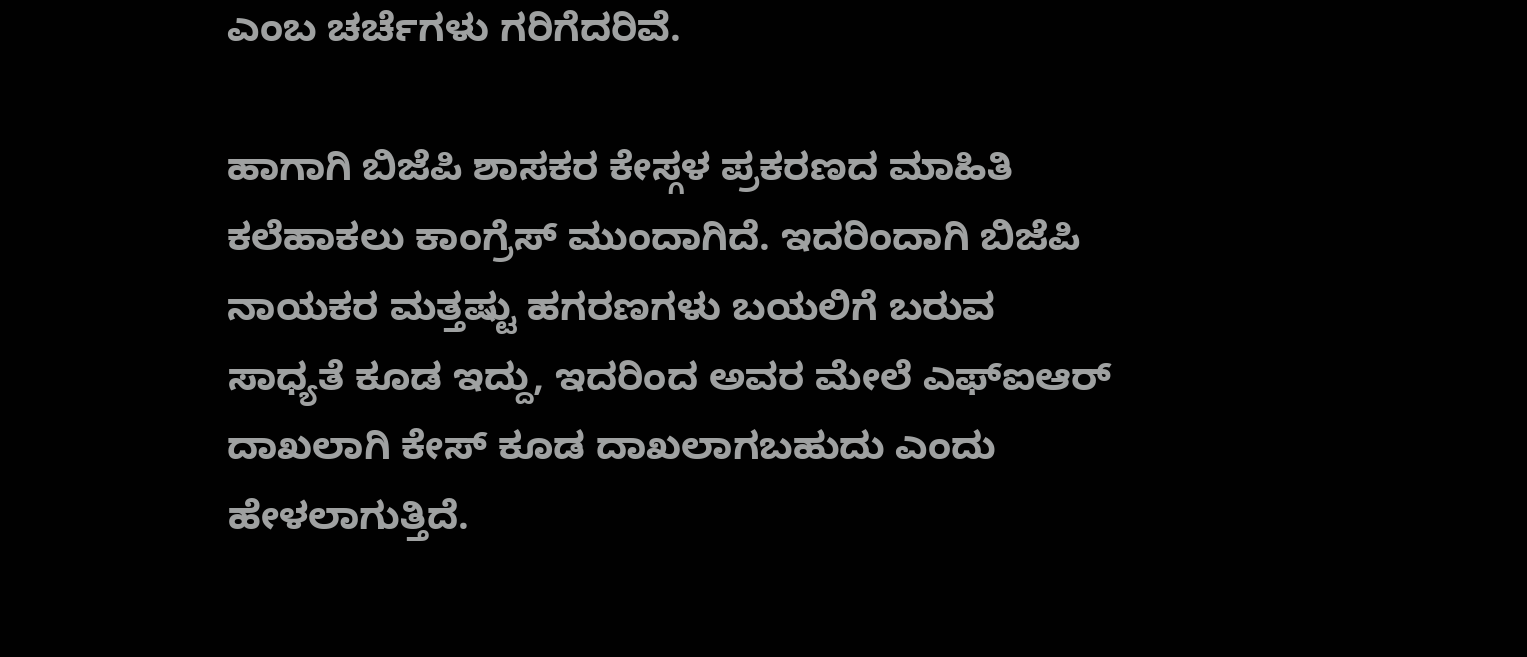ಎಂಬ ಚರ್ಚೆಗಳು ಗರಿಗೆದರಿವೆ.

ಹಾಗಾಗಿ ಬಿಜೆಪಿ ಶಾಸಕರ ಕೇಸ್ಗಳ ಪ್ರಕರಣದ ಮಾಹಿತಿ ಕಲೆಹಾಕಲು ಕಾಂಗ್ರೆಸ್ ಮುಂದಾಗಿದೆ. ಇದರಿಂದಾಗಿ ಬಿಜೆಪಿ ನಾಯಕರ ಮತ್ತಷ್ಟು ಹಗರಣಗಳು ಬಯಲಿಗೆ ಬರುವ ಸಾಧ್ಯತೆ ಕೂಡ ಇದ್ದು, ಇದರಿಂದ ಅವರ ಮೇಲೆ ಎಫ್ಐಆರ್ ದಾಖಲಾಗಿ ಕೇಸ್ ಕೂಡ ದಾಖಲಾಗಬಹುದು ಎಂದು ಹೇಳಲಾಗುತ್ತಿದೆ.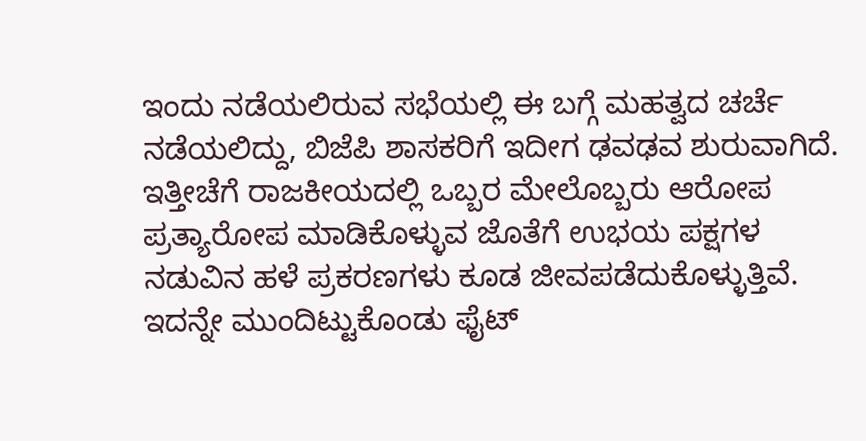ಇಂದು ನಡೆಯಲಿರುವ ಸಭೆಯಲ್ಲಿ ಈ ಬಗ್ಗೆ ಮಹತ್ವದ ಚರ್ಚೆ ನಡೆಯಲಿದ್ದು, ಬಿಜೆಪಿ ಶಾಸಕರಿಗೆ ಇದೀಗ ಢವಢವ ಶುರುವಾಗಿದೆ. ಇತ್ತೀಚೆಗೆ ರಾಜಕೀಯದಲ್ಲಿ ಒಬ್ಬರ ಮೇಲೊಬ್ಬರು ಆರೋಪ ಪ್ರತ್ಯಾರೋಪ ಮಾಡಿಕೊಳ್ಳುವ ಜೊತೆಗೆ ಉಭಯ ಪಕ್ಷಗಳ ನಡುವಿನ ಹಳೆ ಪ್ರಕರಣಗಳು ಕೂಡ ಜೀವಪಡೆದುಕೊಳ್ಳುತ್ತಿವೆ.
ಇದನ್ನೇ ಮುಂದಿಟ್ಟುಕೊಂಡು ಫೈಟ್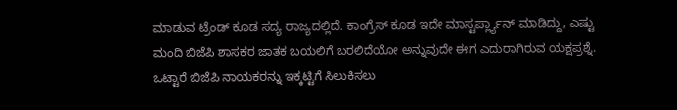ಮಾಡುವ ಟ್ರೆಂಡ್ ಕೂಡ ಸದ್ಯ ರಾಜ್ಯದಲ್ಲಿದೆ. ಕಾಂಗ್ರೆಸ್ ಕೂಡ ಇದೇ ಮಾಸ್ಟರ್ಪ್ಲ್ಯಾನ್ ಮಾಡಿದ್ದು, ಎಷ್ಟು ಮಂದಿ ಬಿಜೆಪಿ ಶಾಸಕರ ಜಾತಕ ಬಯಲಿಗೆ ಬರಲಿದೆಯೋ ಅನ್ನುವುದೇ ಈಗ ಎದುರಾಗಿರುವ ಯಕ್ಷಪ್ರಶ್ನೆ. ಒಟ್ಟಾರೆ ಬಿಜೆಪಿ ನಾಯಕರನ್ನು ಇಕ್ಕಟ್ಟಿಗೆ ಸಿಲುಕಿಸಲು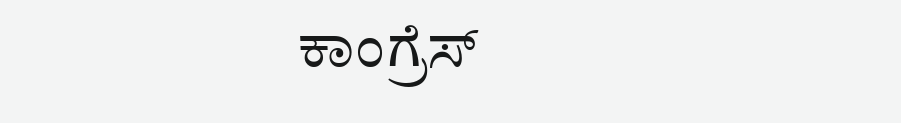ಕಾಂಗ್ರೆಸ್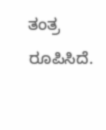ತಂತ್ರ ರೂಪಿಸಿದೆ.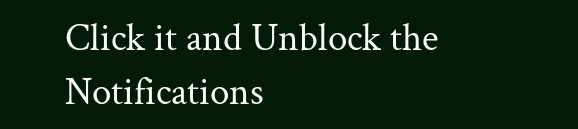Click it and Unblock the Notifications